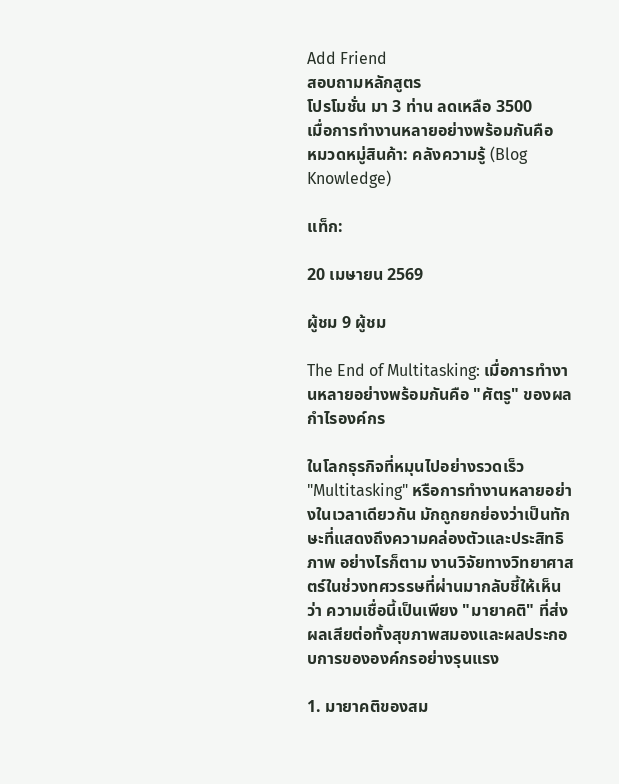Add Friend
สอบถามหลักสูตร
โปรโมชั่น มา 3 ท่าน ลดเหลือ 3500
เมื่อการทำงานหลายอย่างพร้อมกันคือ
หมวดหมู่สินค้า: คลังความรู้ (Blog Knowledge)

แท็ก:

20 เมษายน 2569

ผู้ชม 9 ผู้ชม

The End of Multitasking: เมื่อการทำงานหลายอย่างพร้อมกันคือ "ศัตรู" ของผลกำไรองค์กร

ในโลกธุรกิจที่หมุนไปอย่างรวดเร็ว "Multitasking" หรือการทำงานหลายอย่างในเวลาเดียวกัน มักถูกยกย่องว่าเป็นทักษะที่แสดงถึงความคล่องตัวและประสิทธิภาพ อย่างไรก็ตาม งานวิจัยทางวิทยาศาสตร์ในช่วงทศวรรษที่ผ่านมากลับชี้ให้เห็นว่า ความเชื่อนี้เป็นเพียง "มายาคติ" ที่ส่งผลเสียต่อทั้งสุขภาพสมองและผลประกอบการขององค์กรอย่างรุนแรง

1. มายาคติของสม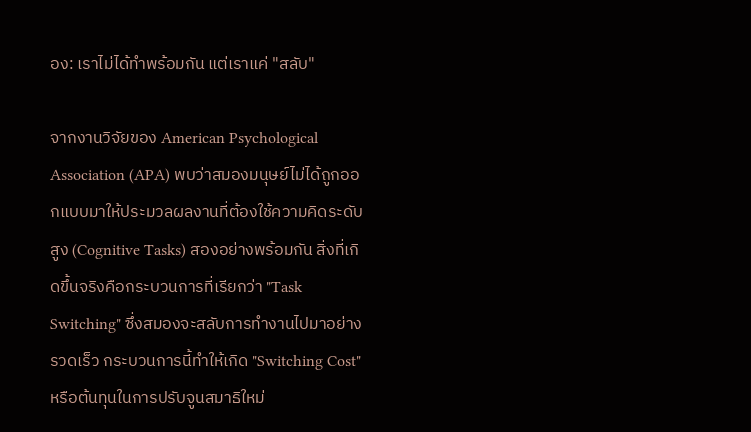อง: เราไม่ได้ทำพร้อมกัน แต่เราแค่ "สลับ"

จากงานวิจัยของ American Psychological Association (APA) พบว่าสมองมนุษย์ไม่ได้ถูกออกแบบมาให้ประมวลผลงานที่ต้องใช้ความคิดระดับสูง (Cognitive Tasks) สองอย่างพร้อมกัน สิ่งที่เกิดขึ้นจริงคือกระบวนการที่เรียกว่า "Task Switching" ซึ่งสมองจะสลับการทำงานไปมาอย่างรวดเร็ว กระบวนการนี้ทำให้เกิด "Switching Cost" หรือต้นทุนในการปรับจูนสมาธิใหม่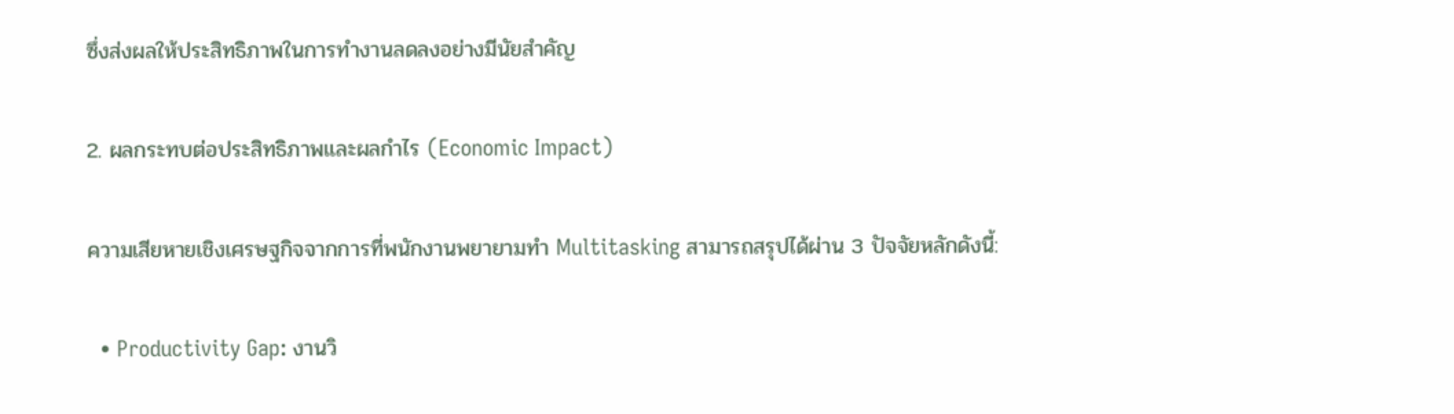ซึ่งส่งผลให้ประสิทธิภาพในการทำงานลดลงอย่างมีนัยสำคัญ

2. ผลกระทบต่อประสิทธิภาพและผลกำไร (Economic Impact)

ความเสียหายเชิงเศรษฐกิจจากการที่พนักงานพยายามทำ Multitasking สามารถสรุปได้ผ่าน 3 ปัจจัยหลักดังนี้:

  • Productivity Gap: งานวิ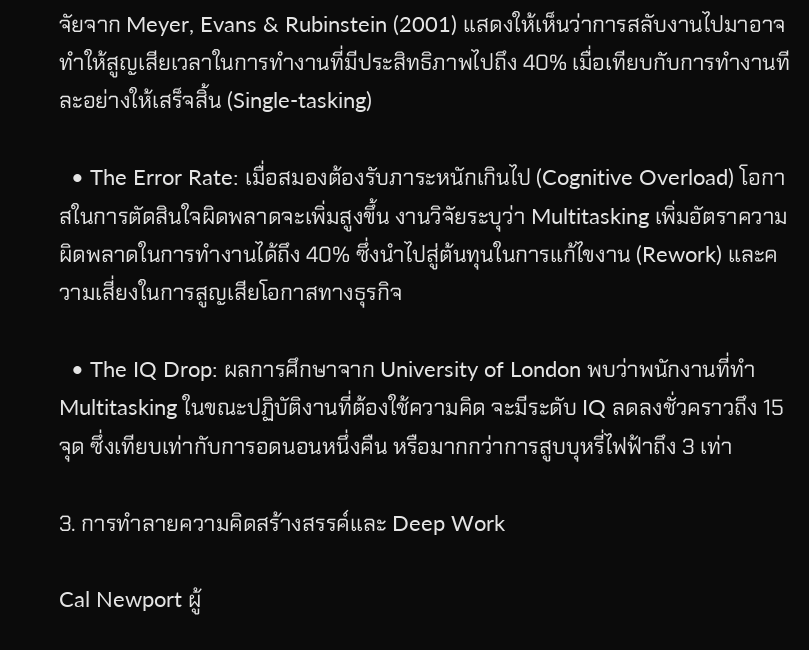จัยจาก Meyer, Evans & Rubinstein (2001) แสดงให้เห็นว่าการสลับงานไปมาอาจทำให้สูญเสียเวลาในการทำงานที่มีประสิทธิภาพไปถึง 40% เมื่อเทียบกับการทำงานทีละอย่างให้เสร็จสิ้น (Single-tasking)

  • The Error Rate: เมื่อสมองต้องรับภาระหนักเกินไป (Cognitive Overload) โอกาสในการตัดสินใจผิดพลาดจะเพิ่มสูงขึ้น งานวิจัยระบุว่า Multitasking เพิ่มอัตราความผิดพลาดในการทำงานได้ถึง 40% ซึ่งนำไปสู่ต้นทุนในการแก้ไขงาน (Rework) และความเสี่ยงในการสูญเสียโอกาสทางธุรกิจ

  • The IQ Drop: ผลการศึกษาจาก University of London พบว่าพนักงานที่ทำ Multitasking ในขณะปฏิบัติงานที่ต้องใช้ความคิด จะมีระดับ IQ ลดลงชั่วคราวถึง 15 จุด ซึ่งเทียบเท่ากับการอดนอนหนึ่งคืน หรือมากกว่าการสูบบุหรี่ไฟฟ้าถึง 3 เท่า

3. การทำลายความคิดสร้างสรรค์และ Deep Work

Cal Newport ผู้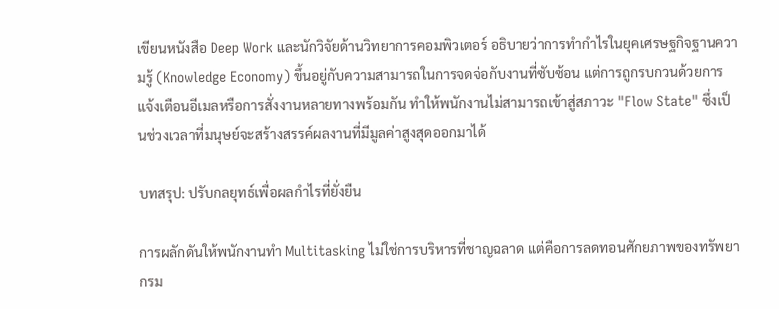เขียนหนังสือ Deep Work และนักวิจัยด้านวิทยาการคอมพิวเตอร์ อธิบายว่าการทำกำไรในยุคเศรษฐกิจฐานความรู้ (Knowledge Economy) ขึ้นอยู่กับความสามารถในการจดจ่อกับงานที่ซับซ้อน แต่การถูกรบกวนด้วยการแจ้งเตือนอีเมลหรือการสั่งงานหลายทางพร้อมกัน ทำให้พนักงานไม่สามารถเข้าสู่สภาวะ "Flow State" ซึ่งเป็นช่วงเวลาที่มนุษย์จะสร้างสรรค์ผลงานที่มีมูลค่าสูงสุดออกมาได้

บทสรุป: ปรับกลยุทธ์เพื่อผลกำไรที่ยั่งยืน

การผลักดันให้พนักงานทำ Multitasking ไม่ใช่การบริหารที่ชาญฉลาด แต่คือการลดทอนศักยภาพของทรัพยากรม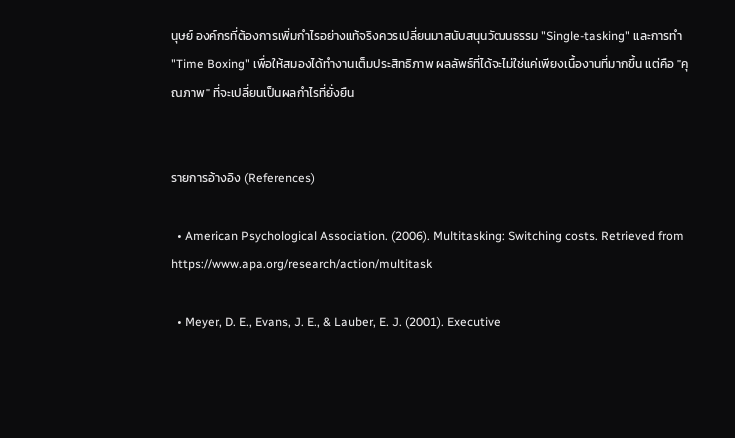นุษย์ องค์กรที่ต้องการเพิ่มกำไรอย่างแท้จริงควรเปลี่ยนมาสนับสนุนวัฒนธรรม "Single-tasking" และการทำ "Time Boxing" เพื่อให้สมองได้ทำงานเต็มประสิทธิภาพ ผลลัพธ์ที่ได้จะไม่ใช่แค่เพียงเนื้องานที่มากขึ้น แต่คือ "คุณภาพ" ที่จะเปลี่ยนเป็นผลกำไรที่ยั่งยืน


รายการอ้างอิง (References)

  • American Psychological Association. (2006). Multitasking: Switching costs. Retrieved from https://www.apa.org/research/action/multitask

  • Meyer, D. E., Evans, J. E., & Lauber, E. J. (2001). Executive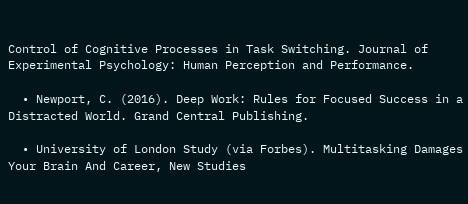Control of Cognitive Processes in Task Switching. Journal of Experimental Psychology: Human Perception and Performance.

  • Newport, C. (2016). Deep Work: Rules for Focused Success in a Distracted World. Grand Central Publishing.

  • University of London Study (via Forbes). Multitasking Damages Your Brain And Career, New Studies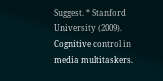Suggest. * Stanford University (2009). Cognitive control in media multitaskers.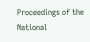Proceedings of the National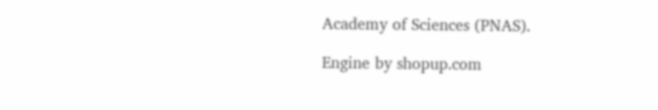Academy of Sciences (PNAS).

Engine by shopup.com